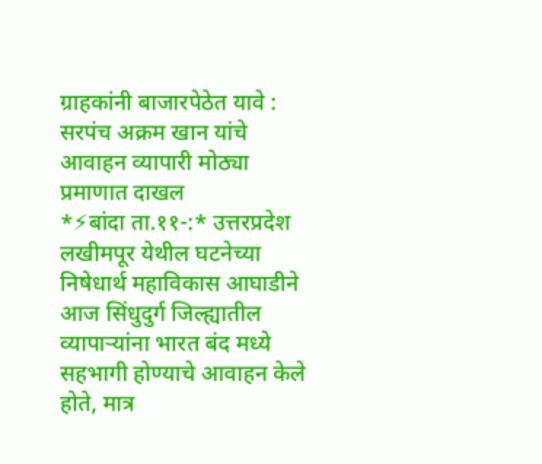ग्राहकांनी बाजारपेठेत यावे : सरपंच अक्रम खान यांचे आवाहन व्यापारी मोठ्या प्रमाणात दाखल
*⚡बांदा ता.११-:* उत्तरप्रदेश लखीमपूर येथील घटनेच्या निषेधार्थ महाविकास आघाडीने आज सिंधुदुर्ग जिल्ह्यातील व्यापाऱ्यांना भारत बंद मध्ये सहभागी होण्याचे आवाहन केले होते, मात्र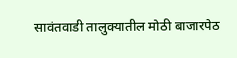सावंतवाडी तालुक्यातील मोठी बाजारपेठ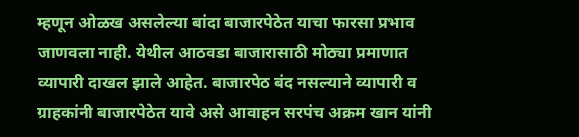म्हणून ओळख असलेल्या बांदा बाजारपेठेत याचा फारसा प्रभाव जाणवला नाही. येथील आठवडा बाजारासाठी मोठ्या प्रमाणात व्यापारी दाखल झाले आहेत. बाजारपेठ बंद नसल्याने व्यापारी व ग्राहकांनी बाजारपेठेत यावे असे आवाहन सरपंच अक्रम खान यांनी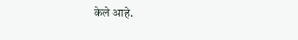केले आहे.